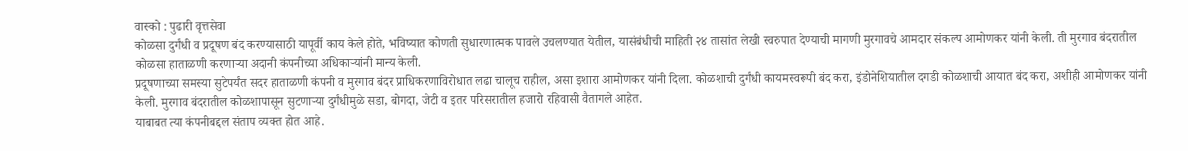वास्को : पुढारी वृत्तसेवा
कोळसा दुर्गंधी व प्रदूषण बंद करण्यासाठी यापूर्वी काय केले होते, भविष्यात कोणती सुधारणात्मक पावले उचलण्यात येतील, यासंबंधीची माहिती २४ तासांत लेखी स्वरुपात देण्याची मागणी मुरगावचे आमदार संकल्प आमोणकर यांनी केली. ती मुरगाव बंदरातील कोळसा हाताळणी करणाऱ्या अदानी कंपनीच्या अधिकाऱ्यांनी मान्य केली.
प्रदूषणाच्या समस्या सुटेपर्यंत सदर हाताळणी कंपनी व मुरगाव बंदर प्राधिकरणाविरोधात लढा चालूच राहील, असा इशारा आमोणकर यांनी दिला. कोळशाची दुर्गंधी कायमस्वरूपी बंद करा, इंडोनेशियातील दगडी कोळशाची आयात बंद करा, अशीही आमोणकर यांनी केली. मुरगाव बंदरातील कोळशापासून सुटणाऱ्या दुर्गंधीमुळे सडा, बोगदा, जेटी व इतर परिसरातील हजारो रहिवासी वैतागले आहेत.
याबाबत त्या कंपनीबद्दल संताप व्यक्त होत आहे.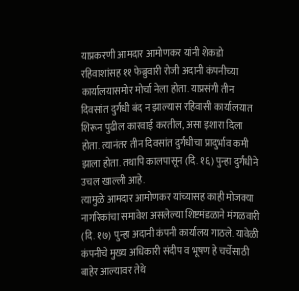याप्रकरणी आमदार आमोणकर यांनी शेकडो रहिवाशांसह ११ फेब्रुवारी रोजी अदानी कंपनीच्या कार्यालयासमोर मोर्चा नेला होता. याप्रसंगी तीन दिवसांत दुर्गंधी बंद न झाल्यास रहिवासी कार्यालयात शिरून पुढील कारवाई करतील, असा इशारा दिला होता. त्यानंतर तीन दिवसांत दुर्गंधीचा प्रादुर्भाव कमी झाला होता. तथापि कालपासून (दि. १६) पुन्हा दुर्गंधीने उचल खाल्ली आहे.
त्यामुळे आमदार आमोणकर यांच्यासह काही मोजक्या नागरिकांचा समावेश असलेल्या शिष्टमंडळाने मंगळवारी (दि. १७) पुन्हा अदानी कंपनी कार्यालय गाठले. यावेळी कंपनीचे मुख्य अधिकारी संदीप व भूषण हे चर्चेसाठी बाहेर आल्यावर तेथे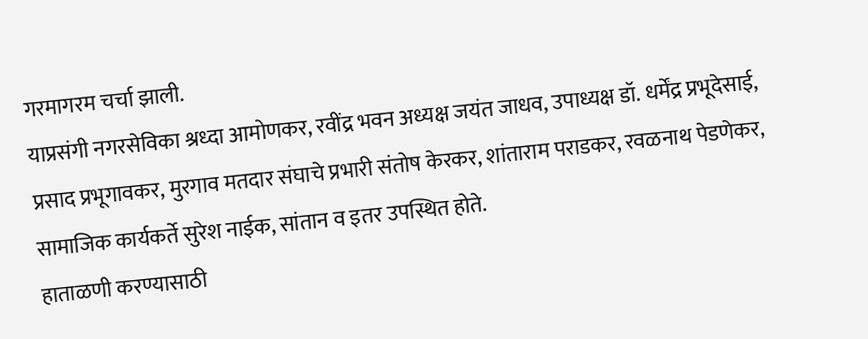गरमागरम चर्चा झाली.
याप्रसंगी नगरसेविका श्रध्दा आमोणकर, रवींद्र भवन अध्यक्ष जयंत जाधव, उपाध्यक्ष डॉ. धर्मेंद्र प्रभूदेसाई, प्रसाद प्रभूगावकर, मुरगाव मतदार संघाचे प्रभारी संतोष केरकर, शांताराम पराडकर, रवळनाथ पेडणेकर, सामाजिक कार्यकर्ते सुरेश नाईक, सांतान व इतर उपस्थित होते.
हाताळणी करण्यासाठी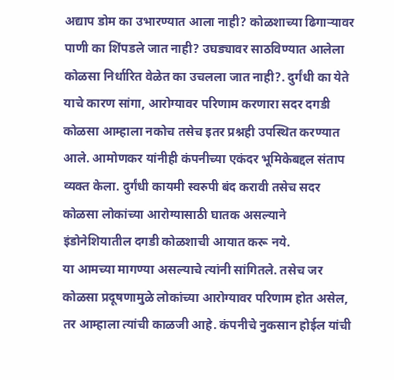अद्याप डोम का उभारण्यात आला नाही? कोळशाच्या ढिगाऱ्यावर पाणी का शिंपडले जात नाही? उघड्यावर साठविण्यात आलेला कोळसा निर्धारित वेळेत का उचलला जात नाही?. दुर्गंधी का येते याचे कारण सांगा, आरोग्यावर परिणाम करणारा सदर दगडी कोळसा आम्हाला नकोच तसेच इतर प्रश्नही उपस्थित करण्यात आले. आमोणकर यांनीही कंपनीच्या एकंदर भूमिकेबद्दल संताप व्यक्त केला. दुर्गंधी कायमी स्वरुपी बंद करावी तसेच सदर कोळसा लोकांच्या आरोग्यासाठी घातक असल्याने इंडोनेशियातील दगडी कोळशाची आयात करू नये.
या आमच्या मागण्या असल्याचे त्यांनी सांगितले. तसेच जर कोळसा प्रदूषणामुळे लोकांच्या आरोग्यावर परिणाम होत असेल, तर आम्हाला त्यांची काळजी आहे. कंपनीचे नुकसान होईल यांची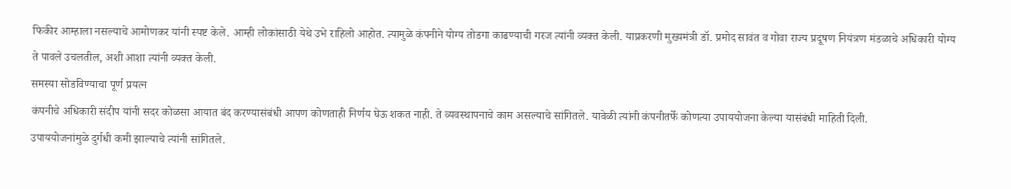फिकीर आम्हाला नसल्याचे आमोणकर यांनी स्पष्ट केले. आम्ही लोकांसाठी येथे उभे राहिलो आहोत. त्यामुळे कंपनीने योग्य तोडगा काढण्याची गरज त्यांनी व्यक्त केली. याप्रकरणी मुख्यमंत्री डॉ. प्रमोद सावंत व गोवा राज्य प्रदूषण नियंत्रण मंडळाचे अधिकारी योग्य ते पावले उचलतील, अशी आशा त्यांनी व्यक्त केली.
समस्या सोडविण्याचा पूर्ण प्रयत्न
कंपनीचे अधिकारी संदीप यांनी सदर कोळसा आयात बंद करण्यासंबंधी आपण कोणताही निर्णय घेऊ शकत नाही. ते व्यवस्थापनाचे काम असल्याचे सांगितले. यावेळी त्यांनी कंपनीतर्फे कोणत्या उपाययोजना केल्या यासंबंधी माहिती दिली.
उपाययोजनांमुळे दुर्गधी कमी झाल्याचे त्यांनी सांगितले.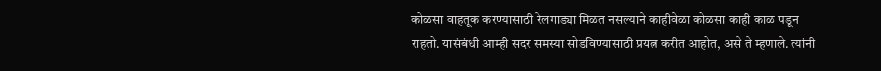कोळसा वाहतूक करण्यासाठी रेलगाड्या मिळत नसल्याने काहीवेळा कोळसा काही काळ पडून राहतो. यासंबंधी आम्ही सदर समस्या सोडविण्यासाठी प्रयत्न करीत आहोत, असे ते म्हणाले. त्यांनी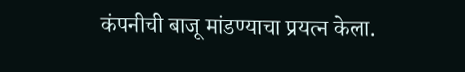कंपनीची बाजू मांडण्याचा प्रयत्न केला.